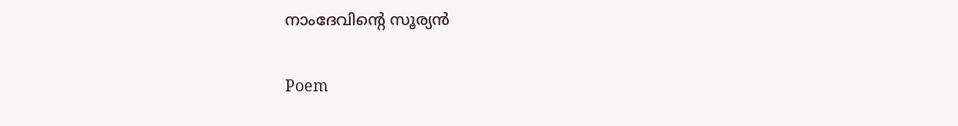നാംദേവിന്റെ സൂര്യൻ

Poem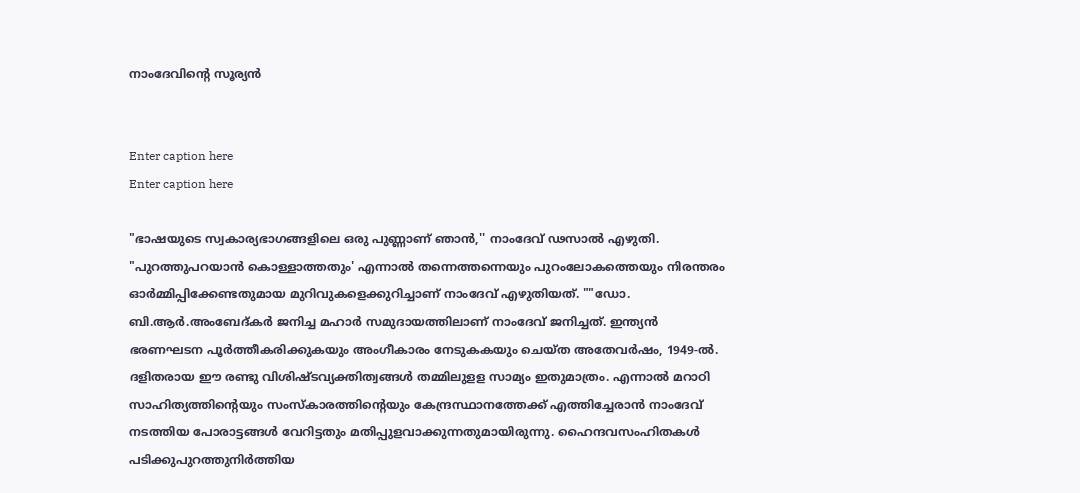നാംദേവിന്റെ സൂര്യൻ


Enter caption here
Enter caption here

"ഭാഷയുടെ സ്വകാര്യഭാഗങ്ങളിലെ ഒരു പുണ്ണാണ് ഞാൻ,'' നാംദേവ് ഢസാൽ എഴുതി. "പുറത്തുപറയാൻ കൊള്ളാത്തതും' എന്നാൽ തന്നെത്തന്നെയും പുറംലോകത്തെയും നിരന്തരം ഓർമ്മിപ്പിക്കേണ്ടതുമായ മുറിവുകളെക്കുറിച്ചാണ് നാംദേവ് എഴുതിയത്. ""ഡോ. ബി.ആർ.അംബേദ്കർ ജനിച്ച മഹാർ സമുദായത്തിലാണ് നാംദേവ് ജനിച്ചത്. ഇന്ത്യൻ ഭരണഘടന പൂർത്തീകരിക്കുകയും അംഗീകാരം നേടുകകയും ചെയ്ത അതേവർഷം, 1949-ൽ. ദളിതരായ ഈ രണ്ടു വിശിഷ്ടവ്യക്തിത്വങ്ങൾ തമ്മിലുളള സാമ്യം ഇതുമാത്രം. എന്നാൽ മറാഠി സാഹിത്യത്തിന്റെയും സംസ്‌കാരത്തിന്റെയും കേന്ദ്രസ്ഥാനത്തേക്ക് എത്തിച്ചേരാൻ നാംദേവ് നടത്തിയ പോരാട്ടങ്ങൾ വേറിട്ടതും മതിപ്പുളവാക്കുന്നതുമായിരുന്നു. ഹൈന്ദവസംഹിതകൾ പടിക്കുപുറത്തുനിർത്തിയ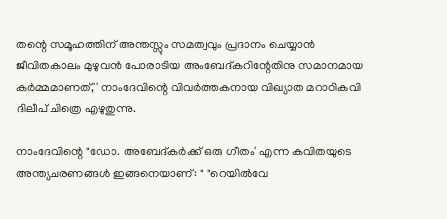തന്റെ സമൂഹത്തിന് അന്തസ്സും സമത്വവും പ്രദാനം ചെയ്യാൻ ജീവിതകാലം മുഴുവൻ പോരാടിയ അംബേദ്കറിന്റേതിനു സമാനമായ കർമ്മമാണത്,'' നാംദേവിന്റെ വിവർത്തകനായ വിഖ്യാത മറാഠികവി ദിലീപ് ചിത്രെ എഴുതുന്നു.

നാംദേവിന്റെ "ഡോ. അബേദ്കർക്ക് ഒരു ഗീതം' എന്ന കവിതയുടെ അന്ത്യചരണങ്ങൾ ഇങ്ങനെയാണ്: " "റെയിൽവേ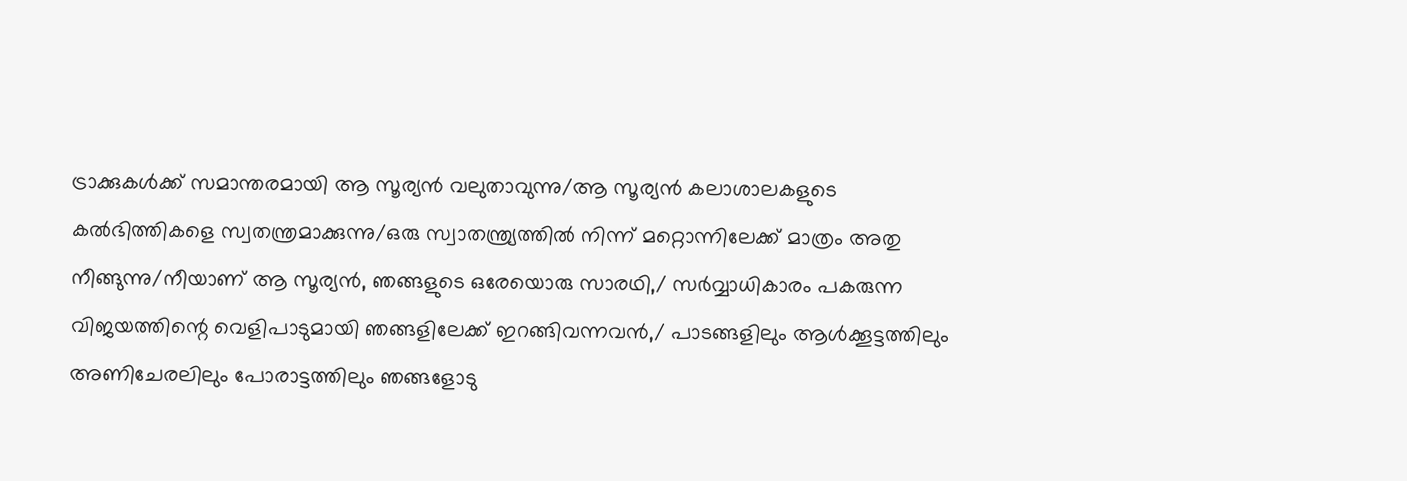ട്രാക്കുകൾക്ക് സമാന്തരമായി ആ സൂര്യൻ വലുതാവുന്നു/ആ സൂര്യൻ കലാശാലകളുടെ കൽഭിത്തികളെ സ്വതന്ത്രമാക്കുന്നു/ഒരു സ്വാതന്ത്ര്യത്തിൽ നിന്ന് മറ്റൊന്നിലേക്ക് മാത്രം അതു നീങ്ങുന്നു/നീയാണ് ആ സൂര്യൻ, ഞങ്ങളുടെ ഒരേയൊരു സാരഥി,/ സർവ്വാധികാരം പകരുന്ന വിജയത്തിന്റെ വെളിപാടുമായി ഞങ്ങളിലേക്ക് ഇറങ്ങിവന്നവൻ,/ പാടങ്ങളിലും ആൾക്കൂട്ടത്തിലും അണിചേരലിലും പോരാട്ടത്തിലും ഞങ്ങളോടു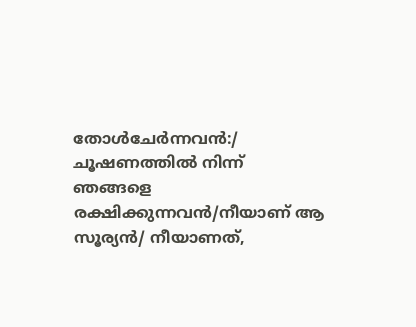തോൾചേർന്നവൻ:/ ചൂഷണത്തിൽ നിന്ന് ഞങ്ങളെ രക്ഷിക്കുന്നവൻ/നീയാണ് ആ സൂര്യൻ/ നീയാണത്,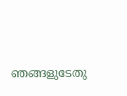ഞങ്ങളുടേതു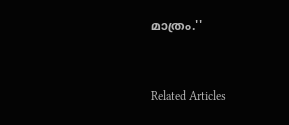മാത്രം.''


Related Articles